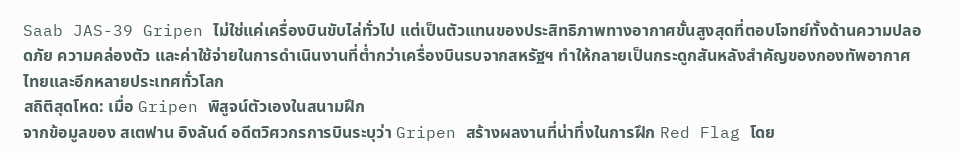Saab JAS-39 Gripen ไม่ใช่แค่เครื่องบินขับไล่ทั่วไป แต่เป็นตัวแทนของประสิทธิภาพทางอากาศขั้นสูงสุดที่ตอบโจทย์ทั้งด้านความปลอดภัย ความคล่องตัว และค่าใช้จ่ายในการดำเนินงานที่ต่ำกว่าเครื่องบินรบจากสหรัฐฯ ทำให้กลายเป็นกระดูกสันหลังสำคัญของกองทัพอากาศไทยและอีกหลายประเทศทั่วโลก
สถิติสุดโหด: เมื่อ Gripen พิสูจน์ตัวเองในสนามฝึก
จากข้อมูลของ สเตฟาน อิงลันด์ อดีตวิศวกรการบินระบุว่า Gripen สร้างผลงานที่น่าทึ่งในการฝึก Red Flag โดย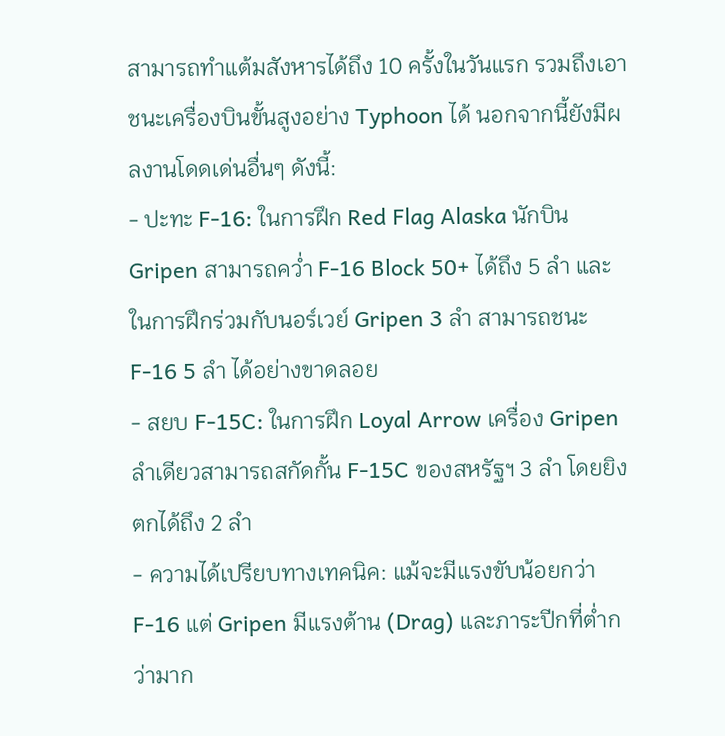สามารถทำแต้มสังหารได้ถึง 10 ครั้งในวันแรก รวมถึงเอาชนะเครื่องบินขั้นสูงอย่าง Typhoon ได้ นอกจากนี้ยังมีผลงานโดดเด่นอื่นๆ ดังนี้:
- ปะทะ F-16: ในการฝึก Red Flag Alaska นักบิน Gripen สามารถคว่ำ F-16 Block 50+ ได้ถึง 5 ลำ และในการฝึกร่วมกับนอร์เวย์ Gripen 3 ลำ สามารถชนะ F-16 5 ลำ ได้อย่างขาดลอย
- สยบ F-15C: ในการฝึก Loyal Arrow เครื่อง Gripen ลำเดียวสามารถสกัดกั้น F-15C ของสหรัฐฯ 3 ลำ โดยยิงตกได้ถึง 2 ลำ
- ความได้เปรียบทางเทคนิค: แม้จะมีแรงขับน้อยกว่า F-16 แต่ Gripen มีแรงต้าน (Drag) และภาระปีกที่ต่ำกว่ามาก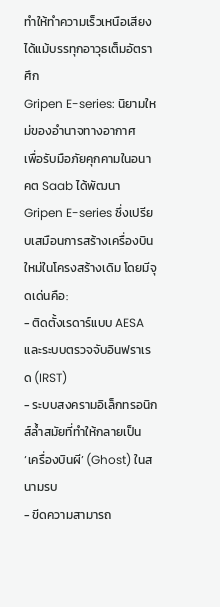ทำให้ทำความเร็วเหนือเสียงได้แม้บรรทุกอาวุธเต็มอัตราศึก
Gripen E-series: นิยามใหม่ของอำนาจทางอากาศ
เพื่อรับมือภัยคุกคามในอนาคต Saab ได้พัฒนา Gripen E-series ซึ่งเปรียบเสมือนการสร้างเครื่องบินใหม่ในโครงสร้างเดิม โดยมีจุดเด่นคือ:
- ติดตั้งเรดาร์แบบ AESA และระบบตรวจจับอินฟราเรด (IRST)
- ระบบสงครามอิเล็กทรอนิกส์ล้ำสมัยที่ทำให้กลายเป็น ‘เครื่องบินผี’ (Ghost) ในสนามรบ
- ขีดความสามารถ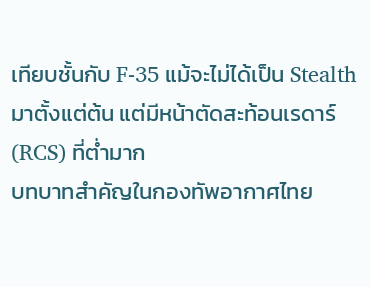เทียบชั้นกับ F-35 แม้จะไม่ได้เป็น Stealth มาตั้งแต่ต้น แต่มีหน้าตัดสะท้อนเรดาร์ (RCS) ที่ต่ำมาก
บทบาทสำคัญในกองทัพอากาศไทย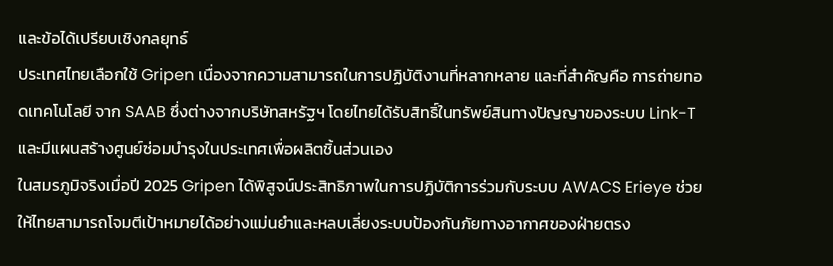และข้อได้เปรียบเชิงกลยุทธ์
ประเทศไทยเลือกใช้ Gripen เนื่องจากความสามารถในการปฏิบัติงานที่หลากหลาย และที่สำคัญคือ การถ่ายทอดเทคโนโลยี จาก SAAB ซึ่งต่างจากบริษัทสหรัฐฯ โดยไทยได้รับสิทธิ์ในทรัพย์สินทางปัญญาของระบบ Link-T และมีแผนสร้างศูนย์ซ่อมบำรุงในประเทศเพื่อผลิตชิ้นส่วนเอง
ในสมรภูมิจริงเมื่อปี 2025 Gripen ได้พิสูจน์ประสิทธิภาพในการปฏิบัติการร่วมกับระบบ AWACS Erieye ช่วยให้ไทยสามารถโจมตีเป้าหมายได้อย่างแม่นยำและหลบเลี่ยงระบบป้องกันภัยทางอากาศของฝ่ายตรง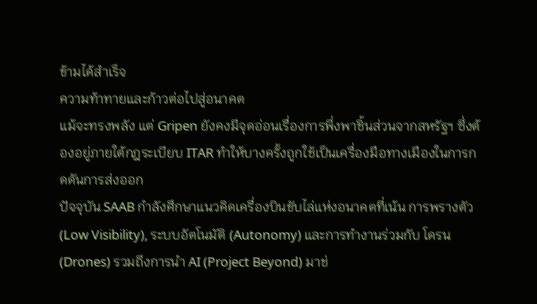ข้ามได้สำเร็จ
ความท้าทายและก้าวต่อไปสู่อนาคต
แม้จะทรงพลัง แต่ Gripen ยังคงมีจุดอ่อนเรื่องการพึ่งพาชิ้นส่วนจากสหรัฐฯ ซึ่งต้องอยู่ภายใต้กฎระเบียบ ITAR ทำให้บางครั้งถูกใช้เป็นเครื่องมือทางเมืองในการกดดันการส่งออก
ปัจจุบัน SAAB กำลังศึกษาแนวคิดเครื่องบินขับไล่แห่งอนาคตที่เน้น การพรางตัว (Low Visibility), ระบบอัตโนมัติ (Autonomy) และการทำงานร่วมกับ โดรน (Drones) รวมถึงการนำ AI (Project Beyond) มาช่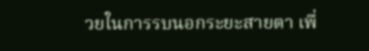วยในการรบนอกระยะสายตา เพื่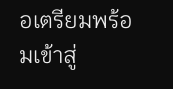อเตรียมพร้อมเข้าสู่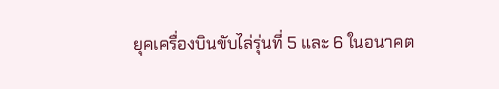ยุคเครื่องบินขับไล่รุ่นที่ 5 และ 6 ในอนาคต